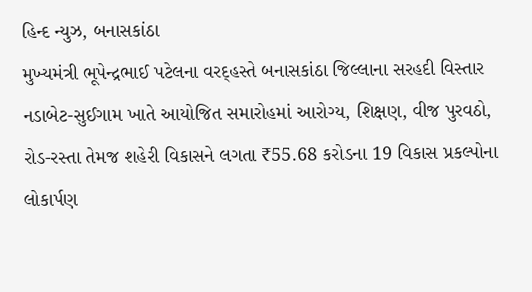હિન્દ ન્યુઝ, બનાસકાંઠા
મુખ્યમંત્રી ભૂપેન્દ્રભાઈ પટેલના વરદ્હસ્તે બનાસકાંઠા જિલ્લાના સરહદી વિસ્તાર નડાબેટ-સુઈગામ ખાતે આયોજિત સમારોહમાં આરોગ્ય, શિક્ષણ, વીજ પુરવઠો, રોડ-રસ્તા તેમજ શહેરી વિકાસને લગતા ₹55.68 કરોડના 19 વિકાસ પ્રકલ્પોના લોકાર્પણ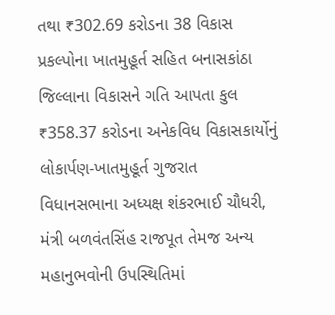તથા ₹302.69 કરોડના 38 વિકાસ પ્રકલ્પોના ખાતમુહૂર્ત સહિત બનાસકાંઠા જિલ્લાના વિકાસને ગતિ આપતા કુલ ₹358.37 કરોડના અનેકવિધ વિકાસકાર્યોનું લોકાર્પણ-ખાતમુહૂર્ત ગુજરાત વિધાનસભાના અધ્યક્ષ શંકરભાઈ ચૌધરી, મંત્રી બળવંતસિંહ રાજપૂત તેમજ અન્ય મહાનુભવોની ઉપસ્થિતિમાં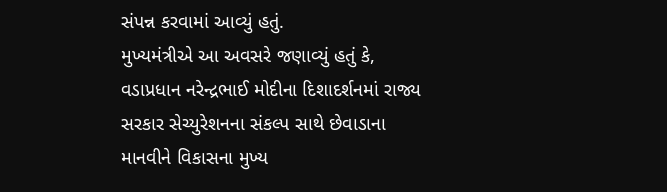સંપન્ન કરવામાં આવ્યું હતું.
મુખ્યમંત્રીએ આ અવસરે જણાવ્યું હતું કે, વડાપ્રધાન નરેન્દ્રભાઈ મોદીના દિશાદર્શનમાં રાજ્ય સરકાર સેચ્યુરેશનના સંકલ્પ સાથે છેવાડાના માનવીને વિકાસના મુખ્ય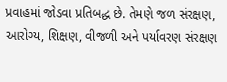પ્રવાહમાં જોડવા પ્રતિબદ્ધ છે. તેમણે જળ સંરક્ષણ, આરોગ્ય, શિક્ષણ, વીજળી અને પર્યાવરણ સંરક્ષણ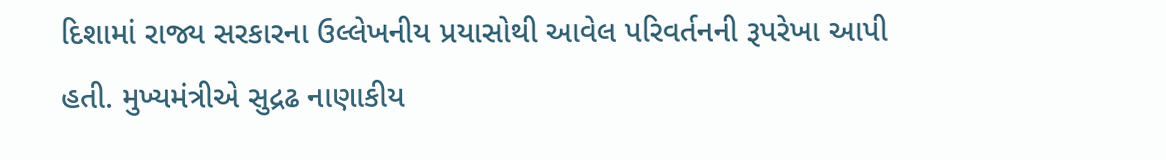દિશામાં રાજ્ય સરકારના ઉલ્લેખનીય પ્રયાસોથી આવેલ પરિવર્તનની રૂપરેખા આપી હતી. મુખ્યમંત્રીએ સુદ્રઢ નાણાકીય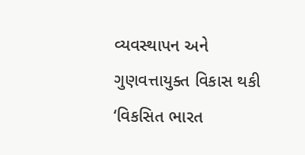વ્યવસ્થાપન અને ગુણવત્તાયુક્ત વિકાસ થકી ‘વિકસિત ભારત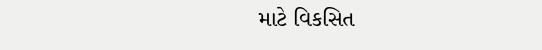માટે વિકસિત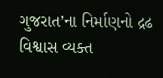ગુજરાત’ના નિર્માણનો દ્રઢ વિશ્વાસ વ્યક્ત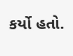કર્યો હતો.